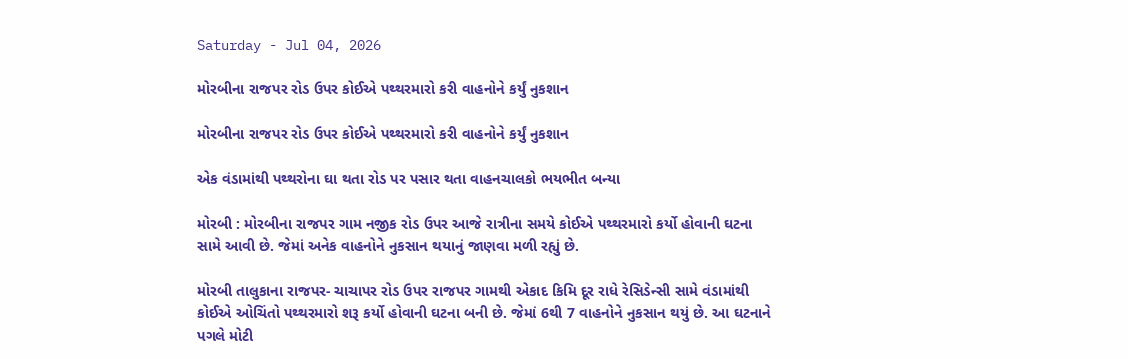Saturday - Jul 04, 2026

મોરબીના રાજપર રોડ ઉપર કોઈએ પથ્થરમારો કરી વાહનોને કર્યું નુકશાન

મોરબીના રાજપર રોડ ઉપર કોઈએ પથ્થરમારો કરી વાહનોને કર્યું નુકશાન

એક વંડામાંથી પથ્થરોના ઘા થતા રોડ પર પસાર થતા વાહનચાલકો ભયભીત બન્યા

મોરબી : મોરબીના રાજપર ગામ નજીક રોડ ઉપર આજે રાત્રીના સમયે કોઈએ પથ્થરમારો કર્યો હોવાની ઘટના સામે આવી છે. જેમાં અનેક વાહનોને નુકસાન થયાનું જાણવા મળી રહ્યું છે.

મોરબી તાલુકાના રાજપર- ચાચાપર રોડ ઉપર રાજપર ગામથી એકાદ કિમિ દૂર રાધે રેસિડેન્સી સામે વંડામાંથી કોઈએ ઓચિંતો પથ્થરમારો શરૂ કર્યો હોવાની ઘટના બની છે. જેમાં 6થી 7 વાહનોને નુકસાન થયું છે. આ ઘટનાને પગલે મોટી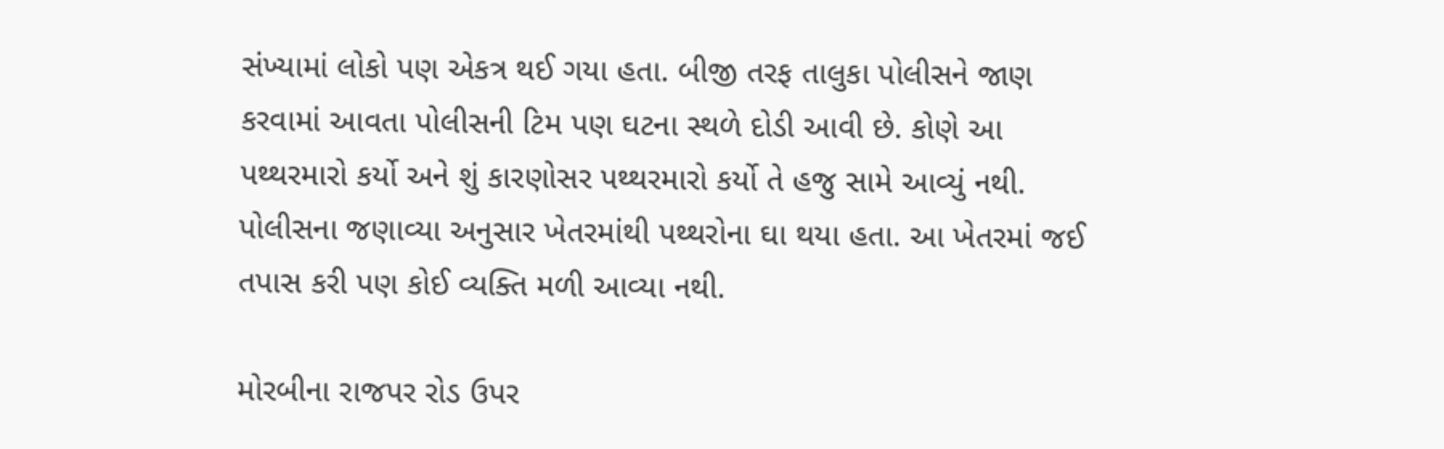સંખ્યામાં લોકો પણ એકત્ર થઈ ગયા હતા. બીજી તરફ તાલુકા પોલીસને જાણ કરવામાં આવતા પોલીસની ટિમ પણ ઘટના સ્થળે દોડી આવી છે. કોણે આ પથ્થરમારો કર્યો અને શું કારણોસર પથ્થરમારો કર્યો તે હજુ સામે આવ્યું નથી. પોલીસના જણાવ્યા અનુસાર ખેતરમાંથી પથ્થરોના ઘા થયા હતા. આ ખેતરમાં જઈ તપાસ કરી પણ કોઈ વ્યક્તિ મળી આવ્યા નથી.

મોરબીના રાજપર રોડ ઉપર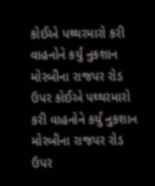કોઈએ પથ્થરમારો કરી વાહનોને કર્યું નુકશાન
મોરબીના રાજપર રોડ ઉપર કોઈએ પથ્થરમારો કરી વાહનોને કર્યું નુકશાન
મોરબીના રાજપર રોડ ઉપર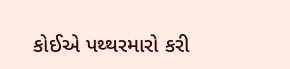કોઈએ પથ્થરમારો કરી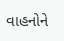વાહનોને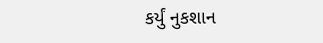કર્યું નુકશાન